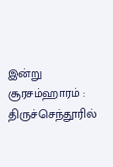இன்று சூரசம்ஹாரம் : திருச்செந்தூரில்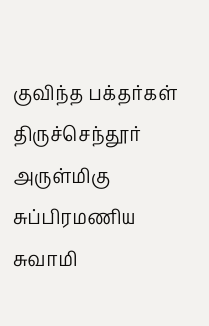குவிந்த பக்தர்கள்
திருச்செந்தூர் அருள்மிகு சுப்பிரமணிய சுவாமி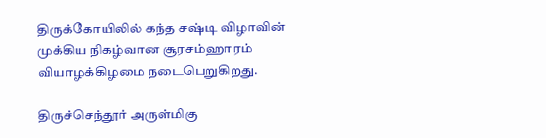திருக்கோயிலில் கந்த சஷ்டி விழாவின் முக்கிய நிகழ்வான சூரசம்ஹாரம் வியாழக்கிழமை நடைபெறுகிறது.

திருச்செந்தூர் அருள்மிகு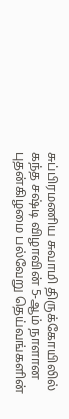சுப்பிரமணிய சுவாமி திருக்கோயிலில் கந்த சஷ்டி விழாவின் 5-ஆம் நாளான புதன்கிழமை பல்வேறு தெய்வங்களின்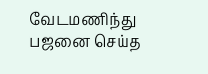வேடமணிந்து பஜனை செய்த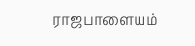ராஜபாளையம்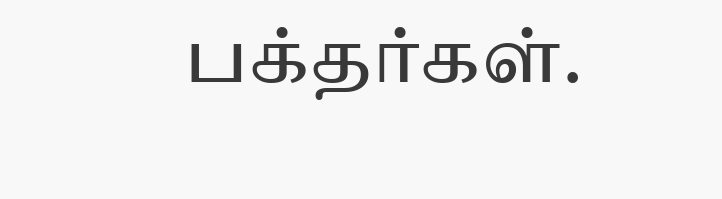பக்தர்கள்.